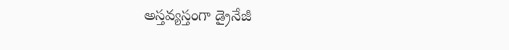అస్తవ్యస్తంగా డ్రైనేజీ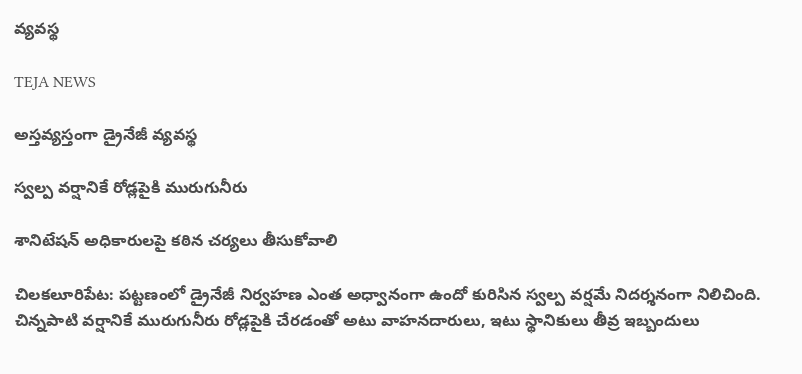వ్యవస్థ

TEJA NEWS

అస్తవ్యస్తంగా డ్రైనేజీ వ్యవస్థ

స్వల్ప వర్షానికే రోడ్లపైకి మురుగునీరు

శానిటేషన్ అధికారులపై కఠిన చర్యలు తీసుకోవాలి

చిలకలూరిపేట: పట్టణంలో డ్రైనేజీ నిర్వహణ ఎంత అధ్వానంగా ఉందో కురిసిన స్వల్ప వర్షమే నిదర్శనంగా నిలిచింది. చిన్నపాటి వర్షానికే మురుగునీరు రోడ్లపైకి చేరడంతో అటు వాహనదారులు, ఇటు స్థానికులు తీవ్ర ఇబ్బందులు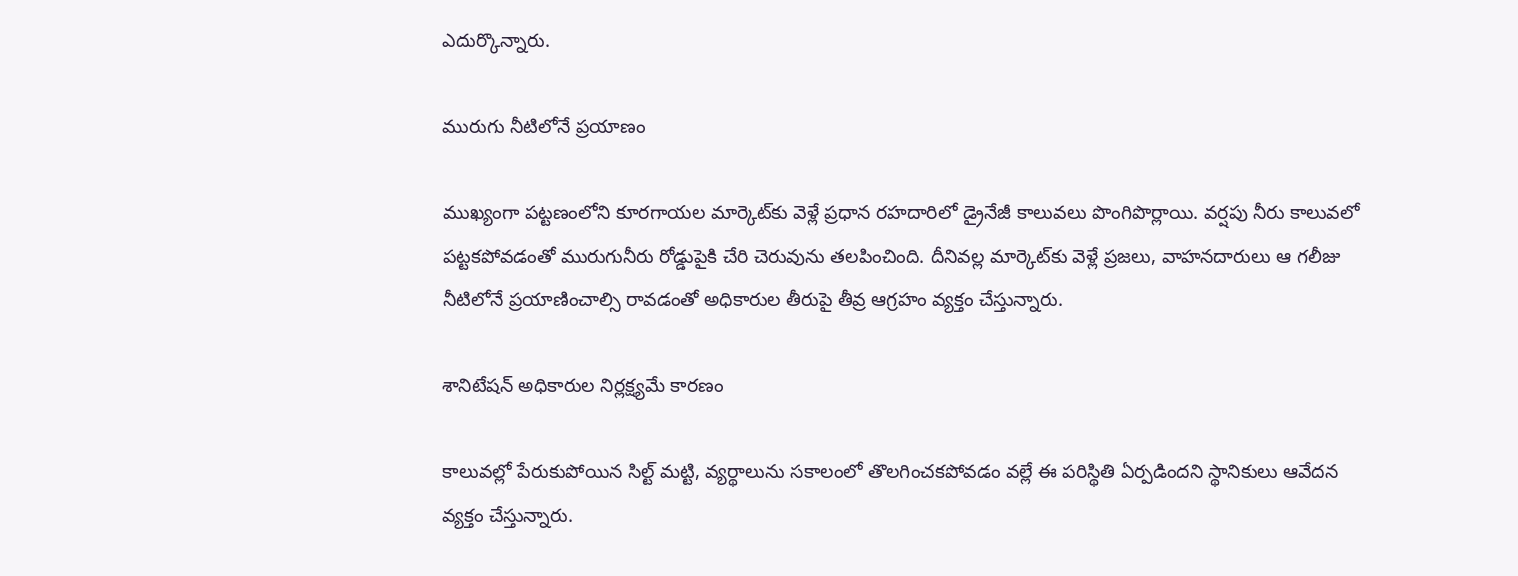ఎదుర్కొన్నారు.

మురుగు నీటిలోనే ప్రయాణం

ముఖ్యంగా పట్టణంలోని కూరగాయల మార్కెట్‌కు వెళ్లే ప్రధాన రహదారిలో డ్రైనేజీ కాలువలు పొంగిపొర్లాయి. వర్షపు నీరు కాలువలో పట్టకపోవడంతో మురుగునీరు రోడ్డుపైకి చేరి చెరువును తలపించింది. దీనివల్ల మార్కెట్‌కు వెళ్లే ప్రజలు, వాహనదారులు ఆ గలీజు నీటిలోనే ప్రయాణించాల్సి రావడంతో అధికారుల తీరుపై తీవ్ర ఆగ్రహం వ్యక్తం చేస్తున్నారు.

శానిటేషన్ అధికారుల నిర్లక్ష్యమే కారణం

కాలువల్లో పేరుకుపోయిన సిల్ట్ మట్టి, వ్యర్థాలును సకాలంలో తొలగించకపోవడం వల్లే ఈ పరిస్థితి ఏర్పడిందని స్థానికులు ఆవేదన వ్యక్తం చేస్తున్నారు.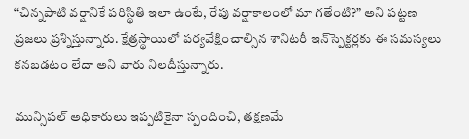“చిన్నపాటి వర్షానికే పరిస్థితి ఇలా ఉంటే, రేపు వర్షాకాలంలో మా గతేంటి?” అని పట్టణ ప్రజలు ప్రశ్నిస్తున్నారు. క్షేత్రస్థాయిలో పర్యవేక్షించాల్సిన శానిటరీ ఇన్‌స్పెక్టర్లకు ఈ సమస్యలు కనబడటం లేదా అని వారు నిలదీస్తున్నారు.

మున్సిపల్ అధికారులు ఇప్పటికైనా స్పందించి, తక్షణమే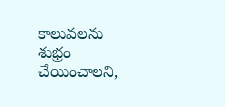కాలువలను శుభ్రం చేయించాలని,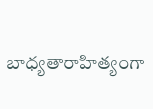బాధ్యతారాహిత్యంగా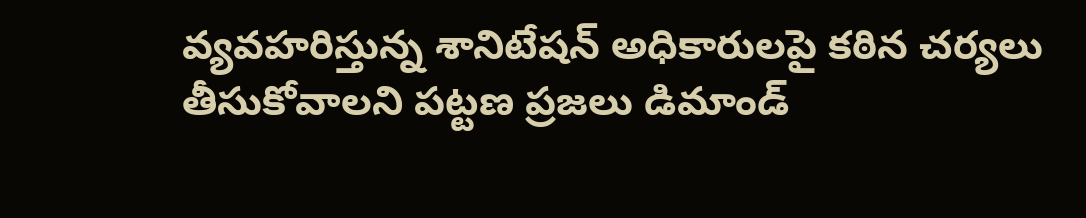వ్యవహరిస్తున్న శానిటేషన్ అధికారులపై కఠిన చర్యలు తీసుకోవాలని పట్టణ ప్రజలు డిమాండ్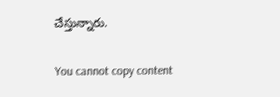చేస్తున్నారు.

You cannot copy content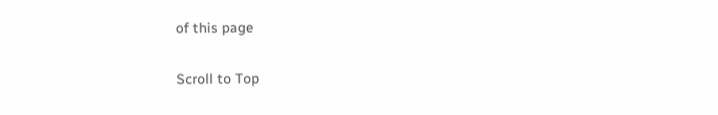of this page

Scroll to Top